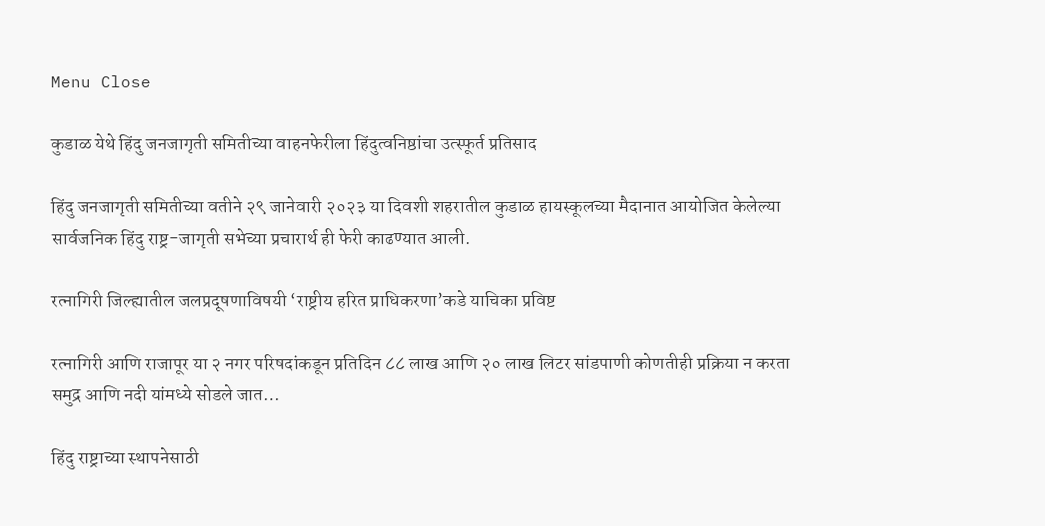Menu Close

कुडाळ येथे हिंदु जनजागृती समितीच्या वाहनफेरीला हिंदुत्वनिष्ठांचा उत्स्फूर्त प्रतिसाद

हिंदु जनजागृती समितीच्या वतीने २९ जानेवारी २०२३ या दिवशी शहरातील कुडाळ हायस्कूलच्या मैदानात आयोजित केलेल्या सार्वजनिक हिंदु राष्ट्र-जागृती सभेच्या प्रचारार्थ ही फेरी काढण्यात आली.

रत्नागिरी जिल्ह्यातील जलप्रदूषणाविषयी ‘राष्ट्रीय हरित प्राधिकरणा’कडे याचिका प्रविष्ट

रत्नागिरी आणि राजापूर या २ नगर परिषदांकडून प्रतिदिन ८८ लाख आणि २० लाख लिटर सांडपाणी कोणतीही प्रक्रिया न करता समुद्र आणि नदी यांमध्ये सोडले जात…

हिंदु राष्ट्राच्या स्थापनेसाठी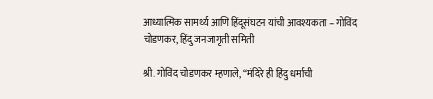आध्यात्मिक सामर्थ्य आणि हिंदूसंघटन यांची आवश्यकता – गोविंद चोडणकर, हिंदु जनजागृती समिती

श्री. गोविंद चोडणकर म्हणाले, ‘‘मंदिरे ही हिंदु धर्माची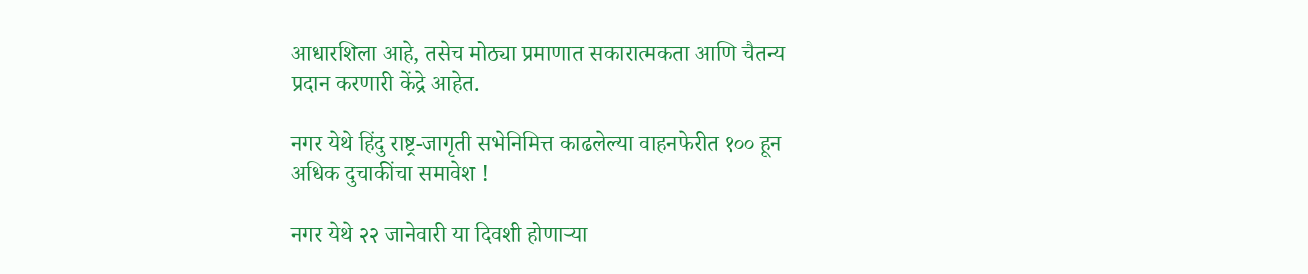आधारशिला आहे, तसेच मोठ्या प्रमाणात सकारात्मकता आणि चैतन्य प्रदान करणारी केंद्रे आहेत.

नगर येथे हिंदु राष्ट्र-जागृती सभेनिमित्त काढलेल्या वाहनफेरीत १०० हून अधिक दुचाकींचा समावेश !

नगर येथे २२ जानेवारी या दिवशी होणार्‍या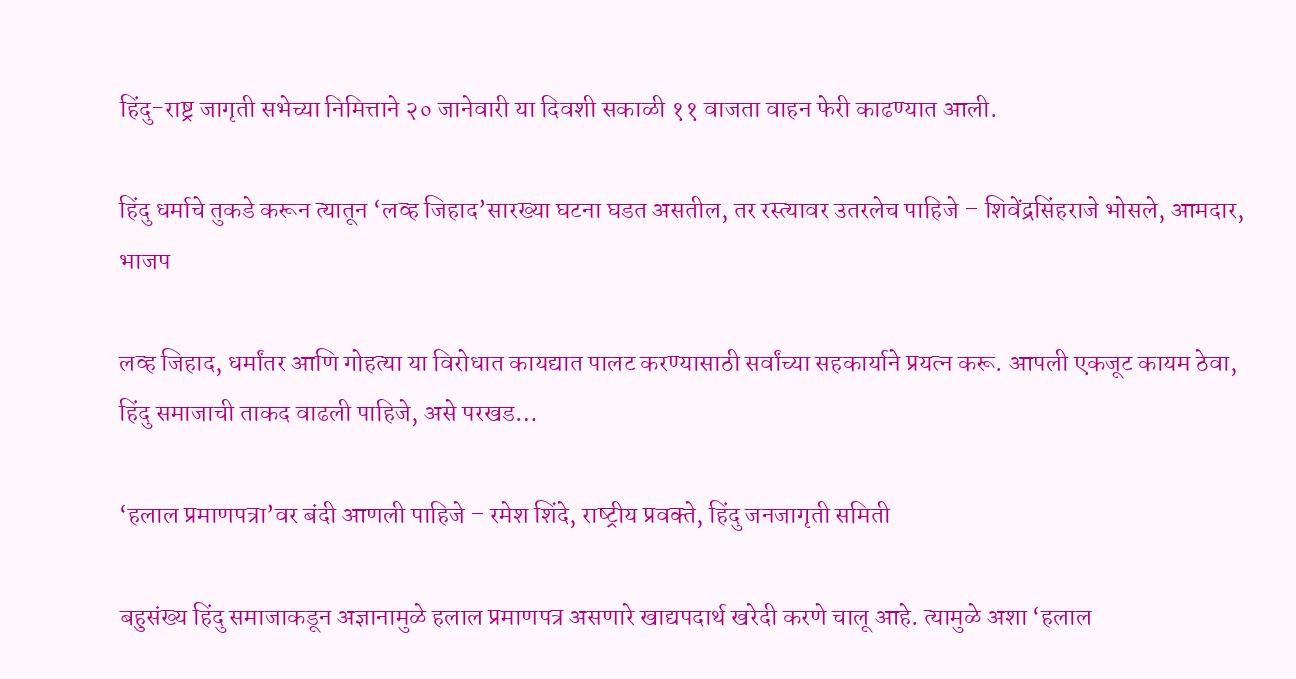हिंदु-राष्ट्र जागृती सभेच्या निमित्ताने २० जानेवारी या दिवशी सकाळी ११ वाजता वाहन फेरी काढण्यात आली.

हिंदु धर्माचे तुकडे करून त्‍यातून ‘लव्‍ह जिहाद’सारख्‍या घटना घडत असतील, तर रस्‍त्‍यावर उतरलेच पाहिजे – शिवेंद्रसिंहराजे भोसले, आमदार, भाजप

लव्‍ह जिहाद, धर्मांतर आणि गोहत्‍या या विरोधात कायद्यात पालट करण्‍यासाठी सर्वांच्‍या सहकार्याने प्रयत्न करू. आपली एकजूट कायम ठेवा, हिंदु समाजाची ताकद वाढली पाहिजे, असे परखड…

‘हलाल प्रमाणपत्रा’वर बंदी आणली पाहिजे – रमेश शिंदे, राष्‍ट्रीय प्रवक्‍ते, हिंदु जनजागृती समिती

बहुसंख्‍य हिंदु समाजाकडून अज्ञानामुळे हलाल प्रमाणपत्र असणारे खाद्यपदार्थ खरेदी करणे चालू आहे. त्‍यामुळे अशा ‘हलाल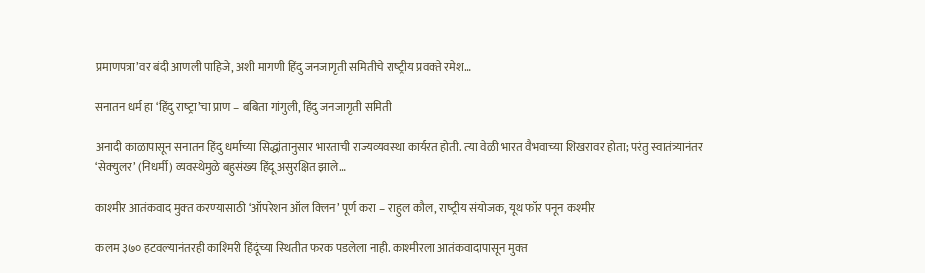प्रमाणपत्रा’वर बंदी आणली पाहिजे, अशी मागणी हिंदु जनजागृती समितीचे राष्‍ट्रीय प्रवक्‍ते रमेश…

सनातन धर्म हा ‘हिंदु राष्‍ट्रा’चा प्राण – बबिता गांगुली, हिंदु जनजागृती समिती

अनादी काळापासून सनातन हिंदु धर्माच्‍या सिद्धांतानुसार भारताची राज्‍यव्‍यवस्‍था कार्यरत होती. त्‍या वेळी भारत वैभवाच्‍या शिखरावर होता; परंतु स्‍वातंत्र्यानंतर ‘सेक्‍युलर’ (निधर्मी) व्‍यवस्‍थेमुळे बहुसंख्‍य हिंदू असुरक्षित झाले…

काश्‍मीर आतंकवाद मुक्‍त करण्‍यासाठी ‘ऑपरेशन ऑल क्‍लिन’ पूर्ण करा – राहुल कौल, राष्‍ट्रीय संयोजक, यूथ फॉर पनून कश्‍मीर

कलम ३७० हटवल्‍यानंतरही काश्‍मिरी हिंदूंच्‍या स्‍थितीत फरक पडलेला नाही. काश्‍मीरला आतंकवादापासून मुक्‍त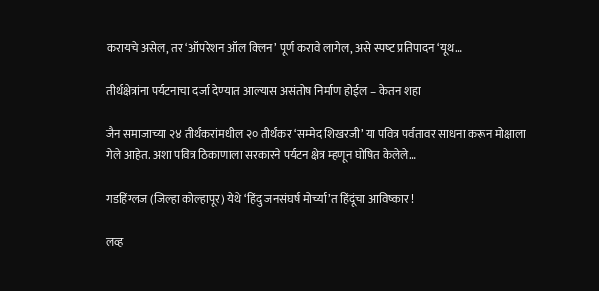करायचे असेल, तर ‘ऑपरेशन ऑल क्‍लिन’ पूर्ण करावे लागेल, असे स्‍पष्‍ट प्रतिपादन ‘यूथ…

तीर्थक्षेत्रांना पर्यटनाचा दर्जा देण्‍यात आल्‍यास असंतोष निर्माण होईल – केतन शहा

जैन समाजाच्‍या २४ तीर्थंकरांमधील २० तीर्थंकर ‘सम्‍मेद शिखरजी’ या पवित्र पर्वतावर साधना करून मोक्षाला गेले आहेत. अशा पवित्र ठिकाणाला सरकारने पर्यटन क्षेत्र म्‍हणून घोषित केलेले…

गडहिंग्लज (जिल्हा कोल्हापूर) येथे ‘हिंदु जनसंघर्ष मोर्च्या’त हिंदूंचा आविष्कार !

लव्ह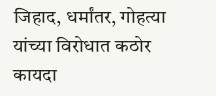जिहाद, धर्मांतर, गोहत्या यांच्या विरोधात कठोर कायदा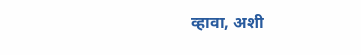व्हावा, अशी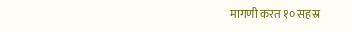मागणी करत १० सहस्र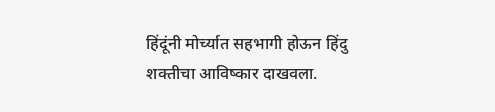हिंदूंनी मोर्च्यात सहभागी होऊन हिंदु शक्तीचा आविष्कार दाखवला.